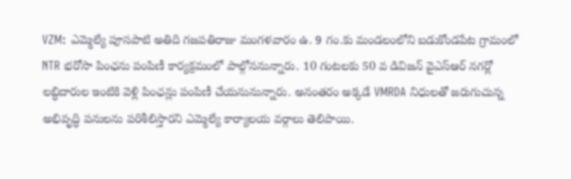VZM: ఎమ్మెల్యే పూసపాటి అతిది గజపతిరాజు మంగళవారం ఉ. 9 గం.కు మండలంలోని బడుకోండపేట గ్రామంలో NTR భరోసా పింఛను పంపిణీ కార్యక్రమంలో పాల్గోననున్నారు. 10 గంటలకు 50 వ డివిజన్ వైఎస్ఆర్ నగర్లో లబ్ధిదారుల ఇంటికి వెళ్లి పింఛన్లు పంపిణీ చేయనునున్నారు. అనంతరం అక్కడే VMRDA నిధులతో జరుగుచున్న అభివృద్ధి పనులను పరిశీలిస్తారని ఎమ్మెల్యే కార్యాలయ వర్గాలు తెలిపాయి.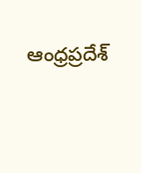ఆంధ్రప్రదేశ్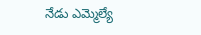నేడు ఎమ్మెల్యే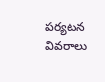పర్యటన వివరాలు